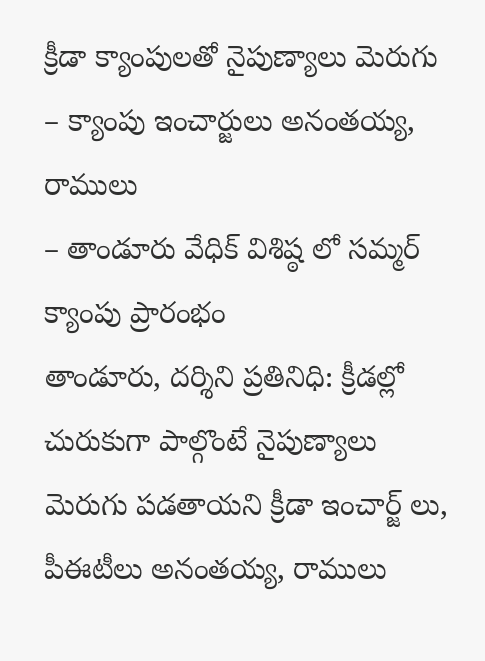క్రీడా క్యాంపులతో నైపుణ్యాలు మెరుగు
– క్యాంపు ఇంచార్జులు అనంతయ్య, రాములు
– తాండూరు వేధిక్ విశిష్ఠ లో సమ్మర్ క్యాంపు ప్రారంభం
తాండూరు, దర్శిని ప్రతినిధి: క్రీడల్లో చురుకుగా పాల్గొంటే నైపుణ్యాలు మెరుగు పడతాయని క్రీడా ఇంచార్జ్ లు, పీఈటీలు అనంతయ్య, రాములు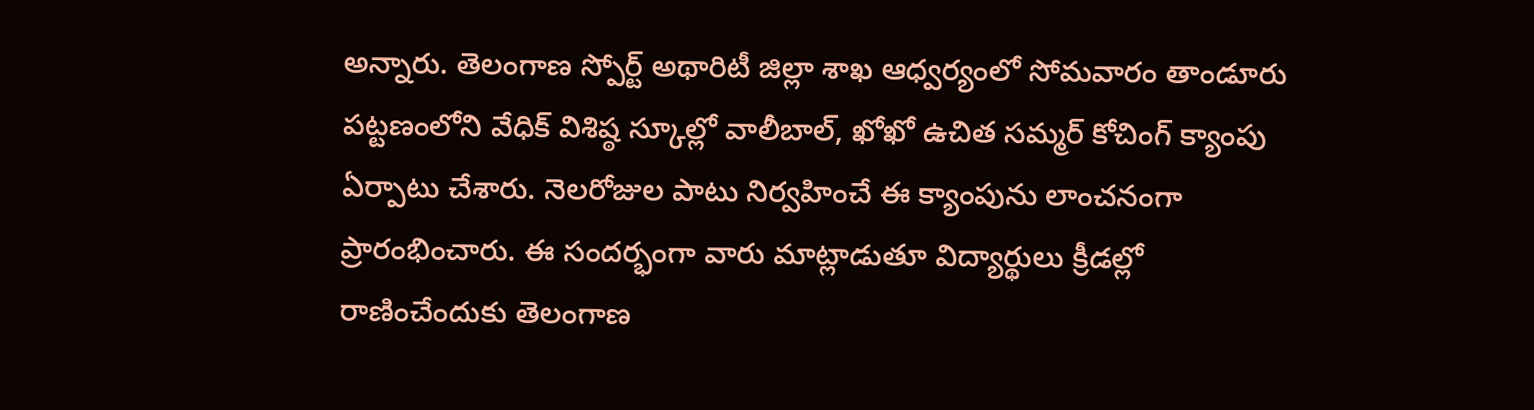అన్నారు. తెలంగాణ స్పోర్ట్ అథారిటీ జిల్లా శాఖ ఆధ్వర్యంలో సోమవారం తాండూరు పట్టణంలోని వేధిక్ విశిష్ఠ స్కూల్లో వాలీబాల్, ఖోఖో ఉచిత సమ్మర్ కోచింగ్ క్యాంపు ఏర్పాటు చేశారు. నెలరోజుల పాటు నిర్వహించే ఈ క్యాంపును లాంచనంగా ప్రారంభించారు. ఈ సందర్భంగా వారు మాట్లాడుతూ విద్యార్థులు క్రీడల్లో రాణించేందుకు తెలంగాణ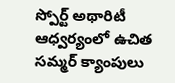స్పోర్ట్ అథారిటీ ఆధ్వర్యంలో ఉచిత సమ్మర్ క్యాంపులు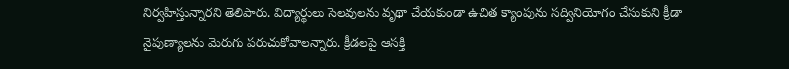నిర్వహిస్తున్నారని తెలిపారు. విద్యార్థులు సెలవులను వృథా చేయకుండా ఉచిత క్యాంపును సద్వినియోగం చేసుకుని క్రీడా నైపుణ్యాలను మెరుగు పరుచుకోవాలన్నారు. క్రీడలపై ఆసక్తి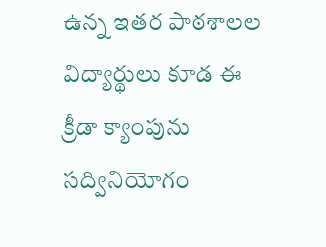ఉన్న ఇతర పాఠశాలల విద్యార్థులు కూడ ఈ క్రీడా క్యాంపును సద్వినియోగం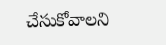చేసుకోవాలని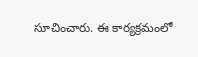సూచించారు. ఈ కార్యక్రమంలో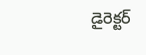డైరెక్టర్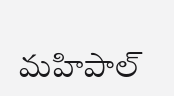మహిపాల్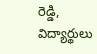రెడ్డి, విద్యార్థులు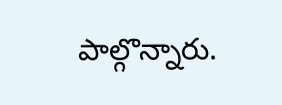పాల్గొన్నారు.